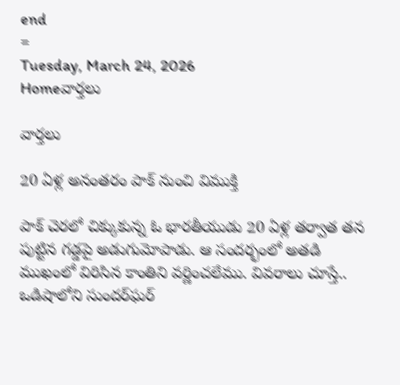end
=
Tuesday, March 24, 2026
Homeవార్తలు

వార్తలు

20 ఏళ్ల అనంతరం పాక్‌ నుంచి విముక్తి

పాక్‌ చెరలో చిక్కుకున్న ఓ భారతీయుడు 20 ఏళ్ల తర్వాత తన పుట్టిన గడ్డపై అడుగుమోపాడు. ఆ సందర్భంలో అతడి ముఖంలో విరిసిన కాంతిని వర్ణించలేము. వివరాలు చూస్తే.. ఒడిషాలోని సుందర్‌ఘర్‌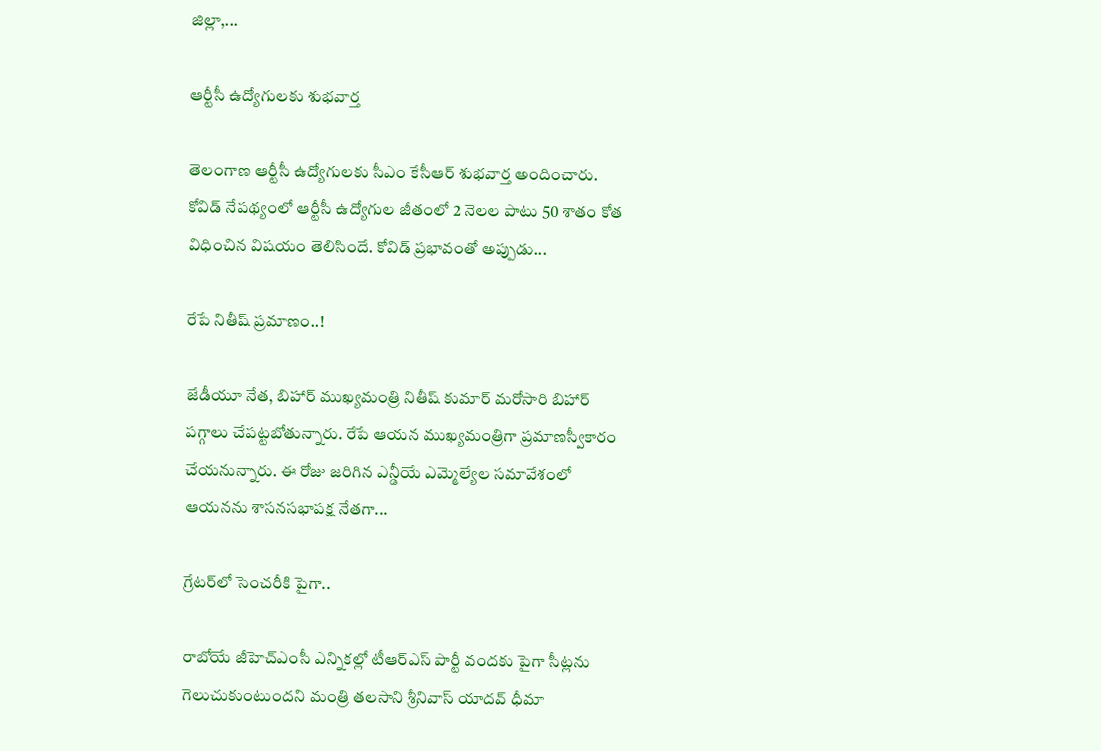జిల్లా,...

ఆర్టీసీ ఉద్యోగులకు శుభవార్త

తెలంగాణ ఆర్టీసీ ఉద్యోగులకు సీఎం కేసీఆర్‌ శుభవార్త అందించారు. కోవిడ్ నేపథ్యంలో ఆర్టీసీ ఉద్యోగుల జీతంలో 2 నెలల పాటు 50 శాతం కోత విధించిన విషయం తెలిసిందే. కోవిడ్‌ ప్రభావంతో అప్పుడు...

రేపే నితీష్‌ ప్రమాణం..!

జేడీయూ నేత, బిహార్‌ ముఖ్యమంత్రి నితీష్‌ కుమార్‌ మరోసారి బిహార్‌ పగ్గాలు చేపట్టబోతున్నారు. రేపే ఆయన ముఖ్యమంత్రిగా ప్రమాణస్వీకారం చేయనున్నారు. ఈ రోజు జరిగిన ఎన్డీయే ఎమ్మెల్యేల సమావేశంలో ఆయనను శాసనసభాపక్ష నేతగా...

గ్రేటర్‌లో సెంచరీకి పైగా..

రాబోయే జీహెచ్ఎంసీ ఎన్నికల్లో టీఆర్‌ఎస్‌ పార్టీ వందకు పైగా సీట్లను గెలుచుకుంటుందని మంత్రి తలసాని శ్రీనివాస్‌ యాదవ్‌ ధీమా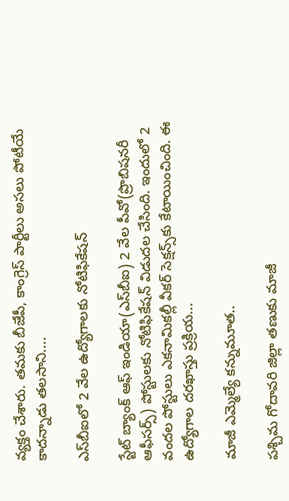వ్యక్తం చేశారు. తమకు బీజేపీ, కాంగ్రెస్‌ పార్టీలు అసలు పోటీయే కాదన్నాడు తలసాని....

ఎస్‌బీఐలో 2 వేల ఉద్యోగాలకు నోటిఫికేషన్

స్టేట్ బ్యాంక్ ఆఫ్‌ ఇండియా(ఎస్‌బీఐ) 2 వేల పీవో(ప్రొబిషనరీ ఆఫీసర్స్‌) పోస్టులకు నోటిఫికేషన్‌ విడుదల చేసింది. ఇందులో 2 వందల పోస్టులు ఎకనామికల్లీ వీకర్‌ సెక్షన్స్‌కు కేటాయించింది. ఈ ఉద్యోగాల దరఖాస్తు ప్రక్రియ...

మాజీ ఎమ్మెల్యే కన్నుమూత..

పశ్చిమ గోదావరి జిల్లా తణుకు మాజీ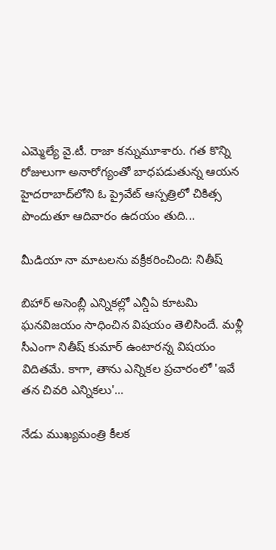ఎమ్మెల్యే వై.టీ. రాజా కన్నుమూశారు. గత కొన్ని రోజులుగా అనారోగ్యంతో బాధపడుతున్న ఆయన హైదరాబాద్‌లోని ఓ ప్రైవేట్ ఆస్పత్రిలో చికిత్స పొందుతూ ఆదివారం ఉదయం తుది...

మీడియా నా మాటలను వక్రీకరించింది: నితీష్‌

బిహార్‌ అసెంబ్లీ ఎన్నికల్లో ఎన్డీఏ కూటమి ఘనవిజయం సాధించిన విషయం తెలిసిందే. మళ్లీ సీఎంగా నితీష్‌ కుమార్ ఉంటారన్న విషయం విదితమే. కాగా, తాను ఎన్నికల ప్రచారంలో 'ఇవే తన చివరి ఎన్నికలు'...

నేడు ముఖ్యమంత్రి కీలక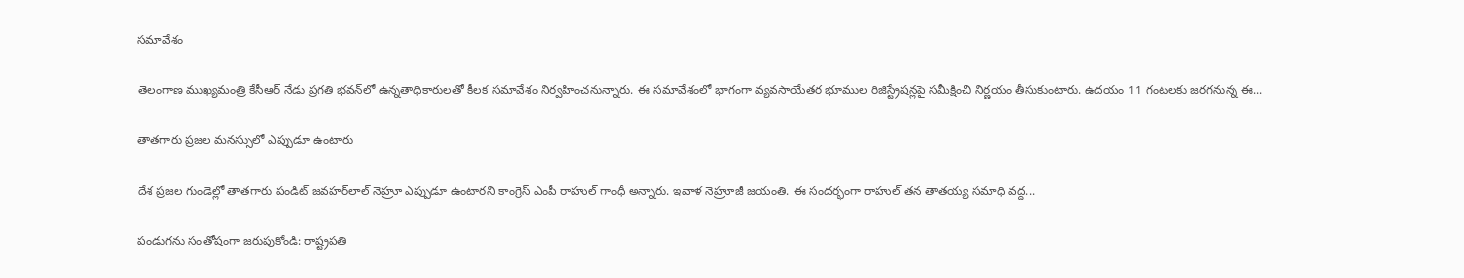సమావేశం

తెలంగాణ ముఖ్యమంత్రి కేసీఆర్ నేడు ప్రగతి భవన్‌లో ఉన్నతాధికారులతో కీలక సమావేశం నిర్వహించనున్నారు. ఈ సమావేశంలో భాగంగా వ‌్యవసాయేత‌ర భూముల రిజిస్ట్రేష‌న్లపై స‌మీక్షించి నిర్ణయం తీసుకుంటారు. ఉదయం 11 గంటలకు జరగనున్న ఈ...

తాతగారు ప్రజల మనస్సులో ఎప్పుడూ ఉంటారు

దేశ ప్రజల గుండెల్లో తాతగారు పండిట్ జవహర్‌లాల్‌ నెహ్రూ ఎప్పుడూ ఉంటారని కాంగ్రెస్‌ ఎంపీ రాహుల్‌ గాంధీ అన్నారు. ఇవాళ నెహ్రూజీ జయంతి. ఈ సందర్భంగా రాహుల్‌ తన తాతయ్య సమాధి వద్ద...

పండుగను సంతోషంగా జరుపుకోండి: రాష్ట్రపతి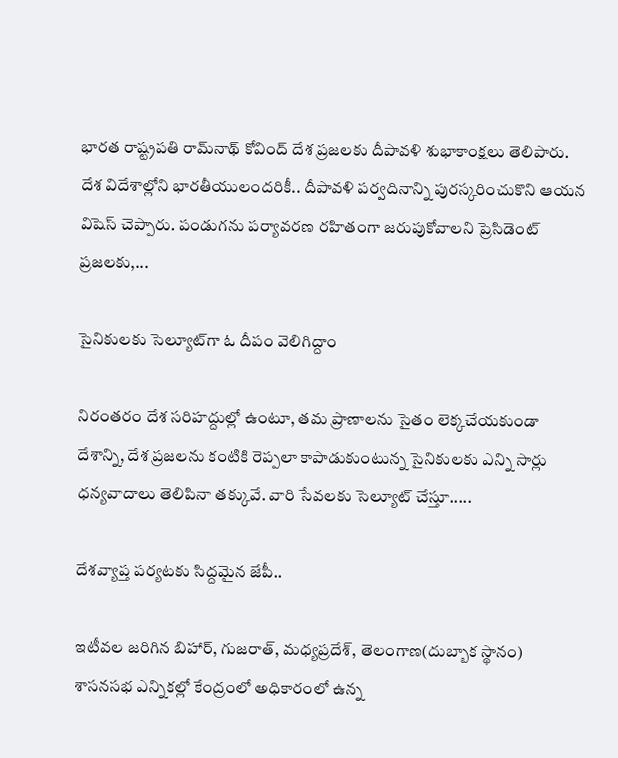భారత రాష్ట్రపతి రామ్‌నాథ్‌ కోవింద్‌ దేశ ప్రజలకు దీపావళి శుభాకాంక్షలు తెలిపారు. దేశ విదేశాల్లోని భారతీయులందరికీ.. దీపావళి పర్వదినాన్ని పురస్కరించుకొని ఆయన విషెస్ చెప్పారు. పండుగను పర్యావరణ రహితంగా జరుపుకోవాలని ప్రెసిడెంట్ ప్రజలకు,...

సైనికులకు సెల్యూట్‌గా ఓ దీపం వెలిగిద్దాం

నిరంతరం దేశ సరిహద్దుల్లో ఉంటూ, తమ ప్రాణాలను సైతం లెక్కచేయకుండా దేశాన్ని, దేశ ప్రజలను కంటికి రెప్పలా కాపాడుకుంటున్న సైనికులకు ఎన్ని సార్లు ధన్యవాదాలు తెలిపినా తక్కువే. వారి సేవలకు సెల్యూట్ చేస్తూ.....

దేశవ్యాప్త పర్యటకు సిద్దమైన జేపీ..

ఇటీవల జరిగిన బిహార్‌, గుజరాత్‌, మధ్యప్రదేశ్‌, తెలంగాణ(దుబ్బాక స్థానం) శాసనసభ ఎన్నికల్లో కేంద్రంలో అధికారంలో ఉన్న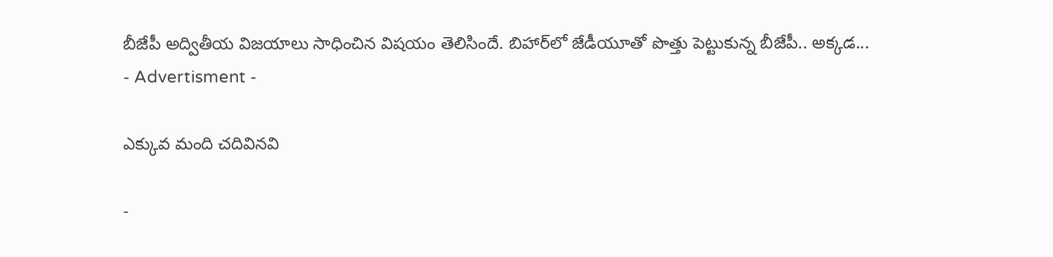బీజేపీ అద్వితీయ విజయాలు సాధించిన విషయం తెలిసిందే. బిహార్‌లో జేడీయూతో పొత్తు పెట్టుకున్న బీజేపీ.. అక్కడ...
- Advertisment -

ఎక్కువ మంది చదివినవి

-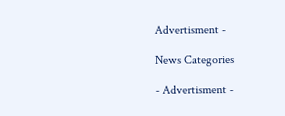Advertisment -

News Categories

- Advertisment -